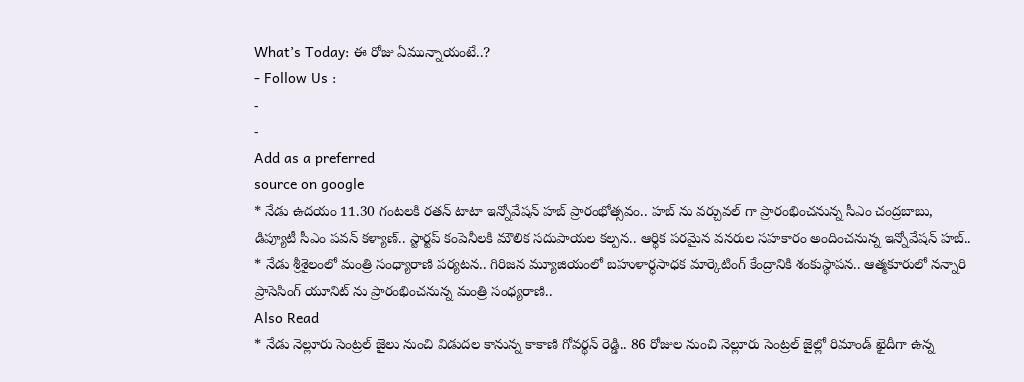What’s Today: ఈ రోజు ఏమున్నాయంటే..?
- Follow Us :
-
-
Add as a preferred
source on google
* నేడు ఉదయం 11.30 గంటలకి రతన్ టాటా ఇన్నోవేషన్ హబ్ ప్రారంభోత్సవం.. హబ్ ను వర్చువల్ గా ప్రారంభించనున్న సీఎం చంద్రబాబు, డిప్యూటీ సీఎం పవన్ కళ్యాణ్.. స్టార్టప్ కంపెనీలకి మౌలిక సదుపాయల కల్పన.. ఆర్థిక పరమైన వనరుల సహకారం అందించనున్న ఇన్నోవేషన్ హబ్..
* నేడు శ్రీశైలంలో మంత్రి సంధ్యారాణి పర్యటన.. గిరిజన మ్యూజియంలో బహుళార్ధసాధక మార్కెటింగ్ కేంద్రానికి శంకుస్థాపన.. ఆత్మకూరులో నన్నారి ప్రాసెసింగ్ యూనిట్ ను ప్రారంభించనున్న మంత్రి సంధ్యరాణి..
Also Read
* నేడు నెల్లూరు సెంట్రల్ జైలు నుంచి విడుదల కానున్న కాకాణి గోవర్థన్ రెడ్డి.. 86 రోజుల నుంచి నెల్లూరు సెంట్రల్ జైల్లో రిమాండ్ ఖైదీగా ఉన్న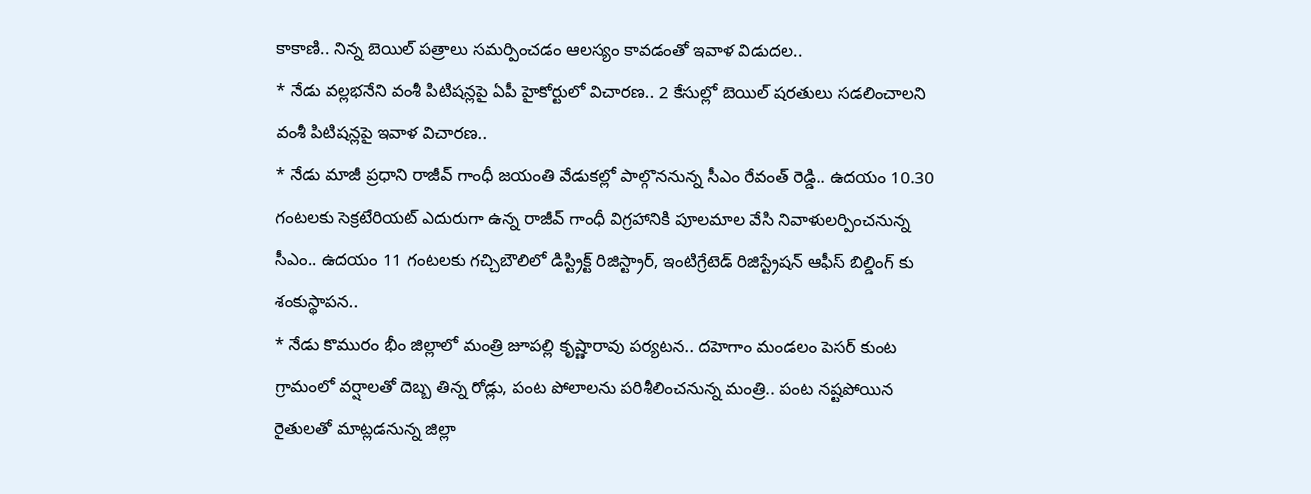కాకాణి.. నిన్న బెయిల్ పత్రాలు సమర్పించడం ఆలస్యం కావడంతో ఇవాళ విడుదల..
* నేడు వల్లభనేని వంశీ పిటిషన్లపై ఏపీ హైకోర్టులో విచారణ.. 2 కేసుల్లో బెయిల్ షరతులు సడలించాలని వంశీ పిటిషన్లపై ఇవాళ విచారణ..
* నేడు మాజీ ప్రధాని రాజీవ్ గాంధీ జయంతి వేడుకల్లో పాల్గొననున్న సీఎం రేవంత్ రెడ్డి.. ఉదయం 10.30 గంటలకు సెక్రటేరియట్ ఎదురుగా ఉన్న రాజీవ్ గాంధీ విగ్రహానికి పూలమాల వేసి నివాళులర్పించనున్న సీఎం.. ఉదయం 11 గంటలకు గచ్చిబౌలిలో డిస్ట్రిక్ట్ రిజిస్ట్రార్, ఇంటిగ్రేటెడ్ రిజిస్ట్రేషన్ ఆఫీస్ బిల్డింగ్ కు శంకుస్థాపన..
* నేడు కొమురం భీం జిల్లాలో మంత్రి జూపల్లి కృష్ణారావు పర్యటన.. దహెగాం మండలం పెసర్ కుంట గ్రామంలో వర్షాలతో దెబ్బ తిన్న రోడ్లు, పంట పోలాలను పరిశీలించనున్న మంత్రి.. పంట నష్టపోయిన రైతులతో మాట్లడనున్న జిల్లా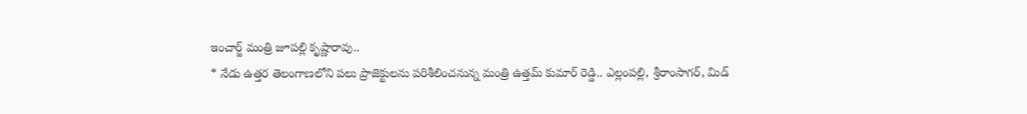ఇంచార్జ్ మంత్రి జూపల్లి కృష్ణారావు..
* నేడు ఉత్తర తెలంగాణలోని పలు ప్రాజెక్టులను పరిశీలించనున్న మంత్రి ఉత్తమ్ కుమార్ రెడ్డి.. ఎల్లంపల్లి, శ్రీరాంసాగర్, మిడ్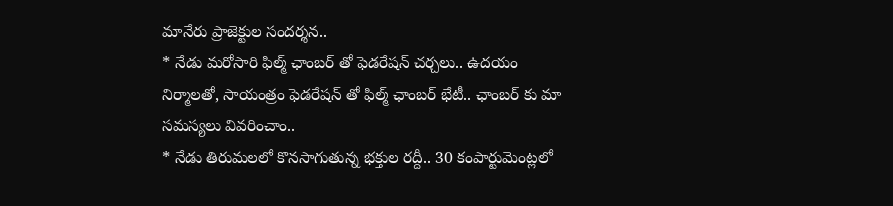మానేరు ప్రాజెక్టుల సందర్శన..
* నేడు మరోసారి ఫిల్మ్ ఛాంబర్ తో ఫెడరేషన్ చర్చలు.. ఉదయం నిర్మాలతో, సాయంత్రం ఫెడరేషన్ తో ఫిల్మ్ ఛాంబర్ భేటీ.. ఛాంబర్ కు మా సమస్యలు వివరించాం..
* నేడు తిరుమలలో కొనసాగుతున్న భక్తుల రద్దీ.. 30 కంపార్టుమెంట్లలో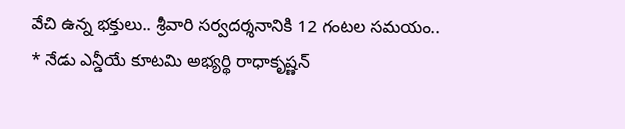వేచి ఉన్న భక్తులు.. శ్రీవారి సర్వదర్శనానికి 12 గంటల సమయం..
* నేడు ఎన్డీయే కూటమి అభ్యర్థి రాధాకృష్ణన్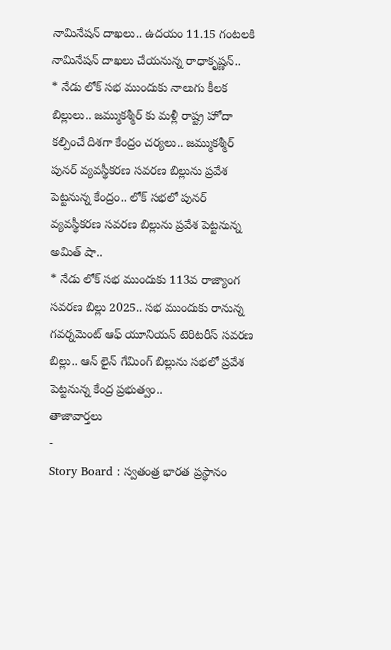నామినేషన్ దాఖలు.. ఉదయం 11.15 గంటలకి నామినేషన్ దాఖలు చేయనున్న రాధాకృష్ణన్..
* నేడు లోక్ సభ ముందుకు నాలుగు కీలక బిల్లులు.. జమ్ముకశ్మీర్ కు మళ్లీ రాష్ట్ర హోదా కల్పించే దిశగా కేంద్రం చర్యలు.. జమ్ముకశ్మీర్ పునర్ వ్యవస్థీకరణ సవరణ బిల్లును ప్రవేశ పెట్టనున్న కేంద్రం.. లోక్ సభలో పునర్ వ్యవస్థీకరణ సవరణ బిల్లును ప్రవేశ పెట్టనున్న అమిత్ షా..
* నేడు లోక్ సభ ముందుకు 113వ రాజ్యాంగ సవరణ బిల్లు 2025.. సభ ముందుకు రానున్న గవర్నమెంట్ ఆఫ్ యూనియన్ టెరిటరీస్ సవరణ బిల్లు.. ఆన్ లైన్ గేమింగ్ బిల్లును సభలో ప్రవేశ పెట్టనున్న కేంద్ర ప్రభుత్వం..
తాజావార్తలు
-
Story Board : స్వతంత్ర భారత ప్రస్థానం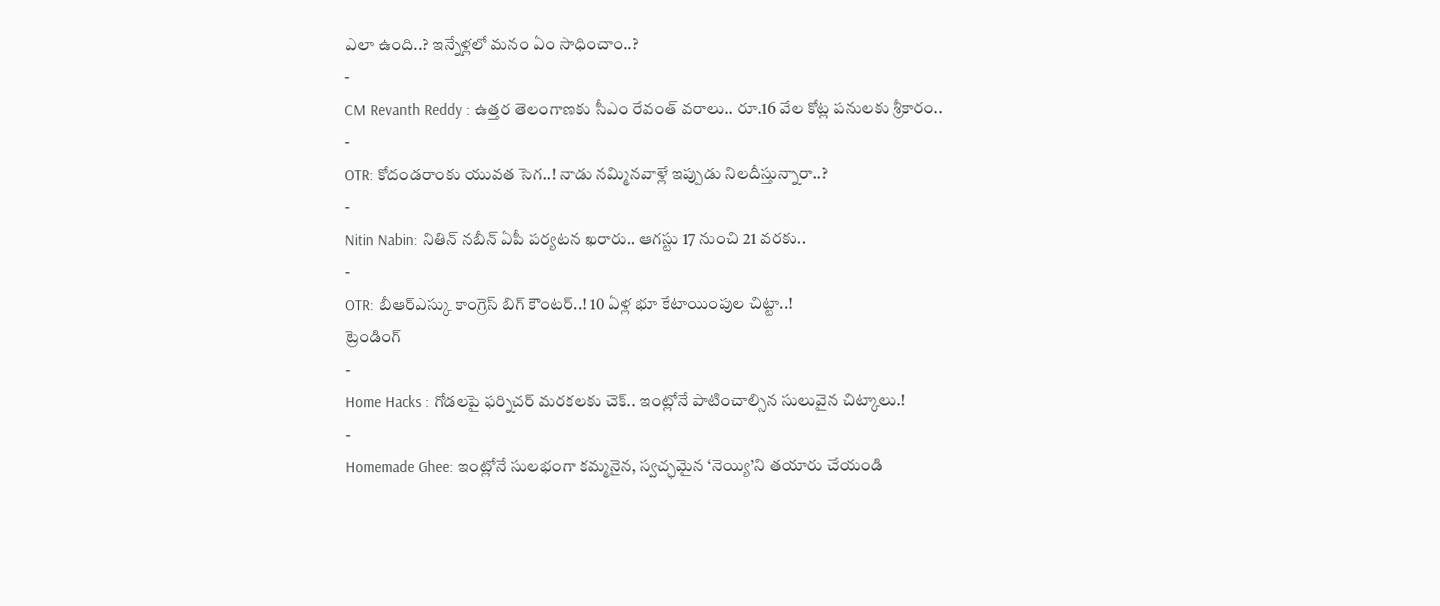ఎలా ఉంది..? ఇన్నేళ్లలో మనం ఏం సాధించాం..?
-
CM Revanth Reddy : ఉత్తర తెలంగాణకు సీఎం రేవంత్ వరాలు.. రూ.16 వేల కోట్ల పనులకు శ్రీకారం..
-
OTR: కోదండరాంకు యువత సెగ..! నాడు నమ్మినవాళ్లే ఇప్పుడు నిలదీస్తున్నారా..?
-
Nitin Nabin: నితిన్ నబీన్ ఏపీ పర్యటన ఖరారు.. ఆగస్టు 17 నుంచి 21 వరకు..
-
OTR: బీఆర్ఎస్కు కాంగ్రెస్ బిగ్ కౌంటర్..! 10 ఏళ్ల భూ కేటాయింపుల చిట్టా..!
ట్రెండింగ్
-
Home Hacks : గోడలపై ఫర్నిచర్ మరకలకు చెక్.. ఇంట్లోనే పాటించాల్సిన సులువైన చిట్కాలు.!
-
Homemade Ghee: ఇంట్లోనే సులభంగా కమ్మనైన, స్వచ్ఛమైన ‘నెయ్యి’ని తయారు చేయండి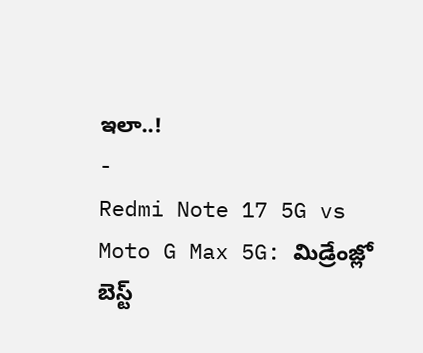ఇలా..!
-
Redmi Note 17 5G vs Moto G Max 5G: మిడ్రేంజ్లో బెస్ట్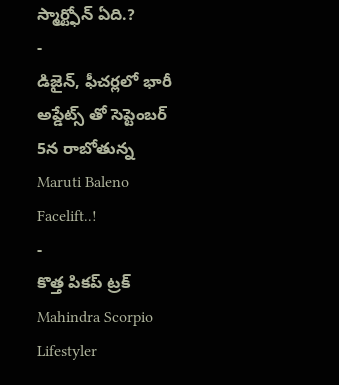స్మార్ట్ఫోన్ ఏది.?
-
డిజైన్, ఫీచర్లలో భారీ అప్డేట్స్ తో సెప్టెంబర్ 5న రాబోతున్న Maruti Baleno Facelift..!
-
కొత్త పికప్ ట్రక్ Mahindra Scorpio Lifestyler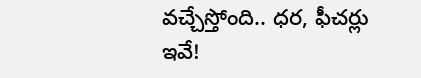వచ్చేస్తోంది.. ధర, ఫీచర్లు ఇవే!